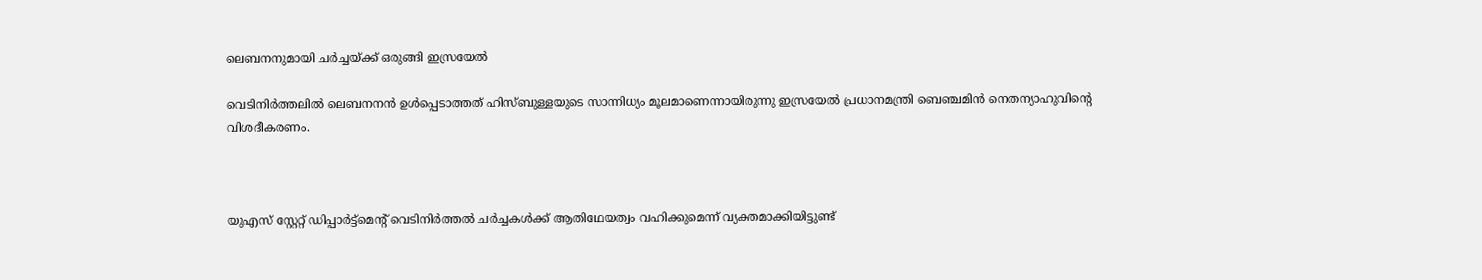ലെബനനുമായി ചര്‍ച്ചയ്ക്ക് ഒരുങ്ങി ഇസ്രയേല്‍

വെടിനിര്‍ത്തലില്‍ ലെബനനന്‍ ഉള്‍പ്പെടാത്തത് ഹിസ്ബുള്ളയുടെ സാന്നിധ്യം മൂലമാണെന്നായിരുന്നു ഇസ്രയേല്‍ പ്രധാനമന്ത്രി ബെഞ്ചമിന്‍ നെതന്യാഹുവിന്റെ വിശദീകരണം.



യുഎസ് സ്റ്റേറ്റ് ഡിപ്പാര്‍ട്ട്മെന്റ് വെടിനിര്‍ത്തല്‍ ചര്‍ച്ചകള്‍ക്ക് ആതിഥേയത്വം വഹിക്കുമെന്ന് വ്യക്തമാക്കിയിട്ടുണ്ട്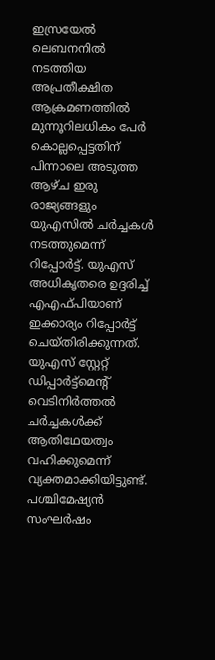ഇസ്രയേല്‍ ലെബനനില്‍ നടത്തിയ അപ്രതീക്ഷിത ആക്രമണത്തില്‍ മുന്നൂറിലധികം പേര്‍ കൊല്ലപ്പെട്ടതിന് പിന്നാലെ അടുത്ത ആഴ്ച ഇരു രാജ്യങ്ങളും യുഎസില്‍ ചര്‍ച്ചകള്‍ നടത്തുമെന്ന് റിപ്പോര്‍ട്ട്. യുഎസ് അധികൃതരെ ഉദ്ദരിച്ച് എഎഫ്പിയാണ് ഇക്കാര്യം റിപ്പോര്‍ട്ട് ചെയ്തിരിക്കുന്നത്. യുഎസ് സ്റ്റേറ്റ് ഡിപ്പാര്‍ട്ട്മെന്റ് വെടിനിര്‍ത്തല്‍ ചര്‍ച്ചകള്‍ക്ക് ആതിഥേയത്വം വഹിക്കുമെന്ന് വ്യക്തമാക്കിയിട്ടുണ്ട്. പശ്ചിമേഷ്യന്‍ സംഘര്‍ഷം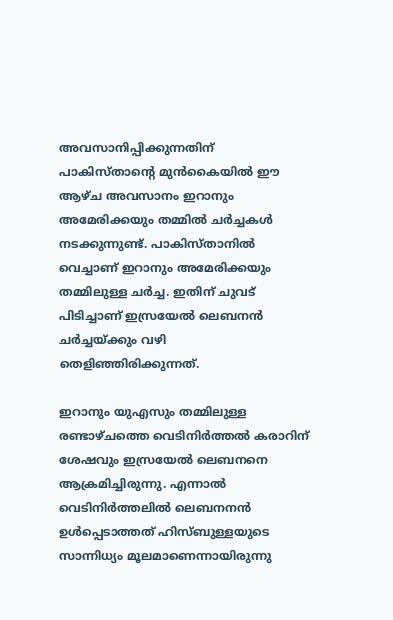അവസാനിപ്പിക്കുന്നതിന് പാകിസ്താന്റെ മുന്‍കൈയില്‍ ഈ ആഴ്ച അവസാനം ഇറാനും അമേരിക്കയും തമ്മില്‍ ചര്‍ച്ചകള്‍ നടക്കുന്നുണ്ട്. പാകിസ്താനില്‍ വെച്ചാണ് ഇറാനും അമേരിക്കയും തമ്മിലുള്ള ചര്‍ച്ച. ഇതിന് ചുവട് പിടിച്ചാണ് ഇസ്രയേല്‍ ലെബനന്‍ ചര്‍ച്ചയ്ക്കും വഴി തെളിഞ്ഞിരിക്കുന്നത്.

ഇറാനും യുഎസും തമ്മിലുള്ള രണ്ടാഴ്ചത്തെ വെടിനിര്‍ത്തല്‍ കരാറിന് ശേഷവും ഇസ്രയേല്‍ ലെബനനെ ആക്രമിച്ചിരുന്നു. എന്നാല്‍ വെടിനിര്‍ത്തലില്‍ ലെബനനന്‍ ഉള്‍പ്പെടാത്തത് ഹിസ്ബുള്ളയുടെ സാന്നിധ്യം മൂലമാണെന്നായിരുന്നു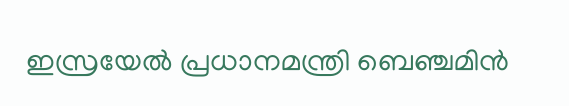ഇസ്രയേല്‍ പ്രധാനമന്ത്രി ബെഞ്ചമിന്‍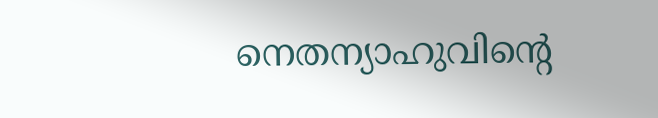നെതന്യാഹുവിന്റെ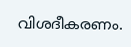വിശദീകരണം.